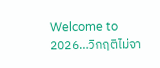Welcome to 2026…วิกฤติไม่จา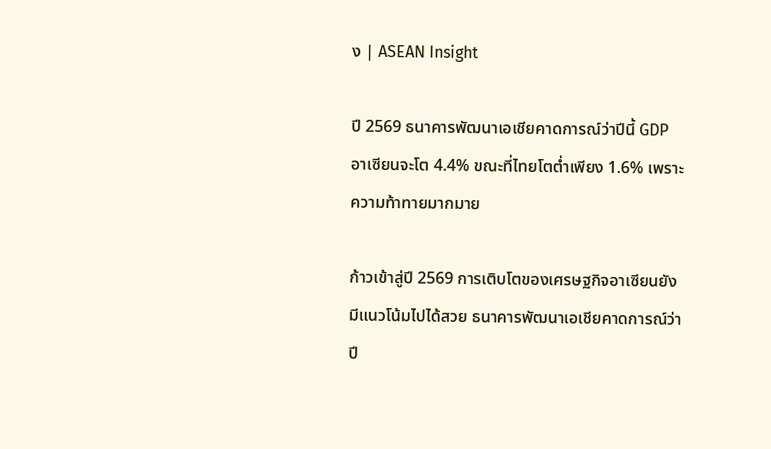ง | ASEAN Insight

ปี 2569 ธนาคารพัฒนาเอเชียคาดการณ์ว่าปีนี้ GDP อาเซียนจะโต 4.4% ขณะที่ไทยโตต่ำเพียง 1.6% เพราะความท้าทายมากมาย

ก้าวเข้าสู่ปี 2569 การเติบโตของเศรษฐกิจอาเซียนยังมีแนวโน้มไปได้สวย ธนาคารพัฒนาเอเชียคาดการณ์ว่าปี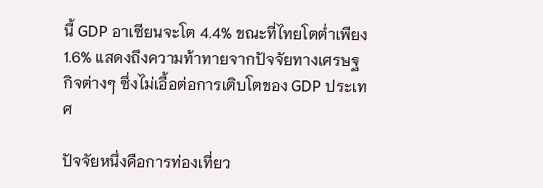นี้ GDP อาเซียนจะโต 4.4% ขณะที่ไทยโตต่ำเพียง 1.6% แสดงถึงความท้าทายจากปัจจัยทางเศรษฐกิจต่างๆ ซึ่งไม่เอื้อต่อการเติบโตของ GDP ประเทศ

ปัจจัยหนึ่งคือการท่องเที่ยว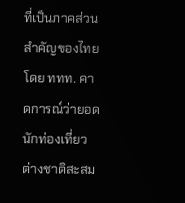ที่เป็นภาคส่วนสำคัญของไทย โดย ททท. คาดการณ์ว่ายอดนักท่องเที่ยวต่างชาติสะสม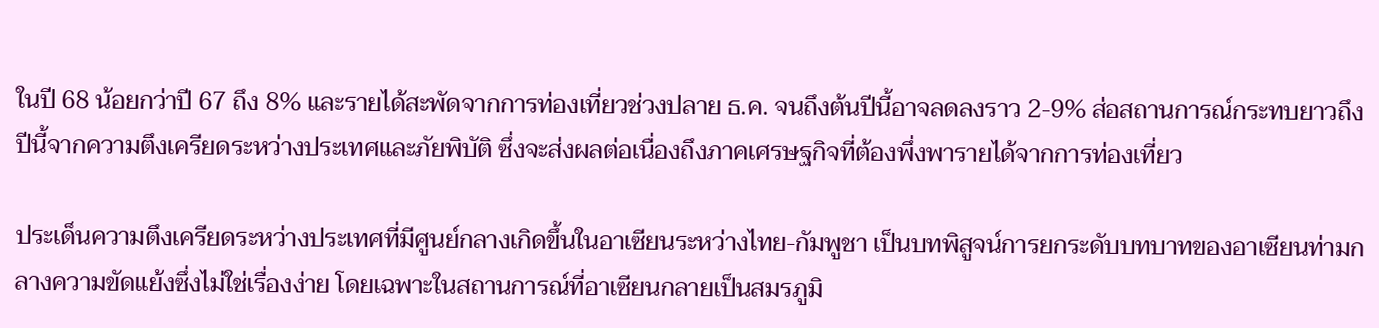ในปี 68 น้อยกว่าปี 67 ถึง 8% และรายได้สะพัดจากการท่องเที่ยวช่วงปลาย ธ.ค. จนถึงต้นปีนี้อาจลดลงราว 2-9% ส่อสถานการณ์กระทบยาวถึงปีนี้จากความตึงเครียดระหว่างประเทศและภัยพิบัติ ซึ่งจะส่งผลต่อเนื่องถึงภาคเศรษฐกิจที่ต้องพึ่งพารายได้จากการท่องเที่ยว

ประเด็นความตึงเครียดระหว่างประเทศที่มีศูนย์กลางเกิดขึ้นในอาเซียนระหว่างไทย-กัมพูชา เป็นบทพิสูจน์การยกระดับบทบาทของอาเซียนท่ามกลางความขัดแย้งซึ่งไม่ใช่เรื่องง่าย โดยเฉพาะในสถานการณ์ที่อาเซียนกลายเป็นสมรภูมิ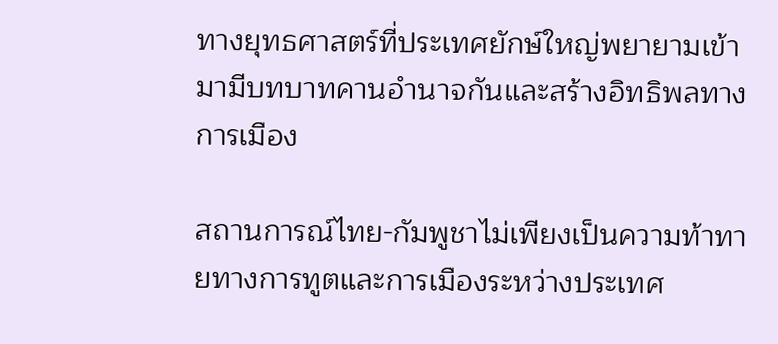ทางยุทธศาสตร์ที่ประเทศยักษ์ใหญ่พยายามเข้ามามีบทบาทคานอำนาจกันและสร้างอิทธิพลทางการเมือง

สถานการณ์ไทย-กัมพูชาไม่เพียงเป็นความท้าทายทางการทูตและการเมืองระหว่างประเทศ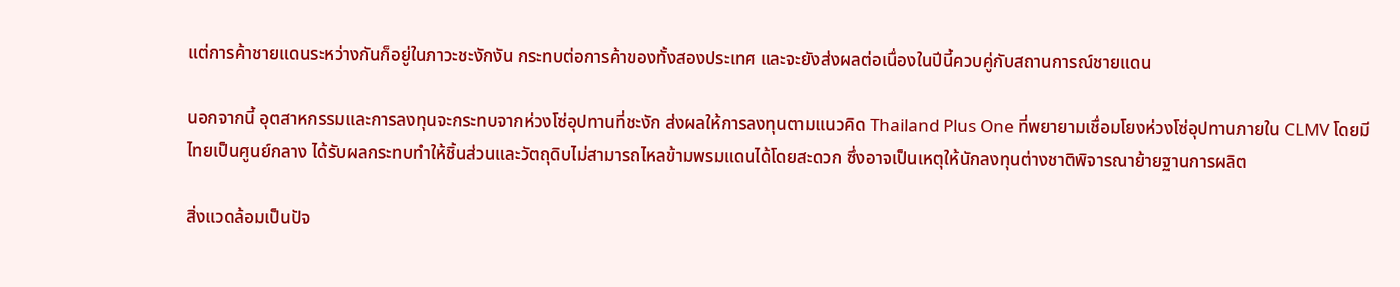แต่การค้าชายแดนระหว่างกันก็อยู่ในภาวะชะงักงัน กระทบต่อการค้าของทั้งสองประเทศ และจะยังส่งผลต่อเนื่องในปีนี้ควบคู่กับสถานการณ์ชายแดน

นอกจากนี้ อุตสาหกรรมและการลงทุนจะกระทบจากห่วงโซ่อุปทานที่ชะงัก ส่งผลให้การลงทุนตามแนวคิด Thailand Plus One ที่พยายามเชื่อมโยงห่วงโซ่อุปทานภายใน CLMV โดยมีไทยเป็นศูนย์กลาง ได้รับผลกระทบทำให้ชิ้นส่วนและวัตถุดิบไม่สามารถไหลข้ามพรมแดนได้โดยสะดวก ซึ่งอาจเป็นเหตุให้นักลงทุนต่างชาติพิจารณาย้ายฐานการผลิต

สิ่งแวดล้อมเป็นปัจ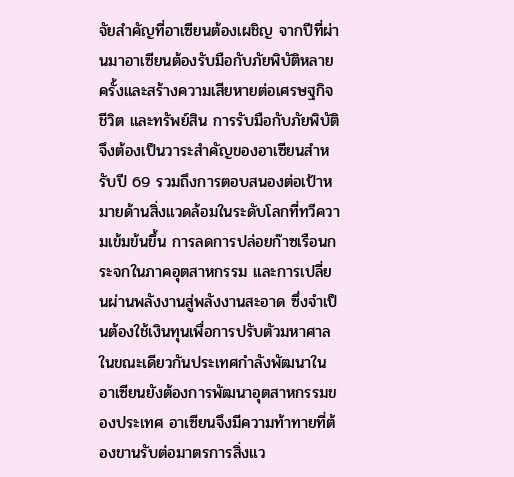จัยสำคัญที่อาเซียนต้องเผชิญ จากปีที่ผ่านมาอาเซียนต้องรับมือกับภัยพิบัติหลายครั้งและสร้างความเสียหายต่อเศรษฐกิจ ชีวิต และทรัพย์สิน การรับมือกับภัยพิบัติจึงต้องเป็นวาระสำคัญของอาเซียนสำหรับปี 69 รวมถึงการตอบสนองต่อเป้าหมายด้านสิ่งแวดล้อมในระดับโลกที่ทวีความเข้มข้นขึ้น การลดการปล่อยก๊าซเรือนกระจกในภาคอุตสาหกรรม และการเปลี่ยนผ่านพลังงานสู่พลังงานสะอาด ซึ่งจำเป็นต้องใช้เงินทุนเพื่อการปรับตัวมหาศาล ในขณะเดียวกันประเทศกำลังพัฒนาในอาเซียนยังต้องการพัฒนาอุตสาหกรรมของประเทศ อาเซียนจึงมีความท้าทายที่ต้องขานรับต่อมาตรการสิ่งแว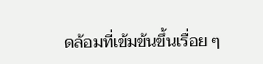ดล้อมที่เข้มข้นขึ้นเรื่อย ๆ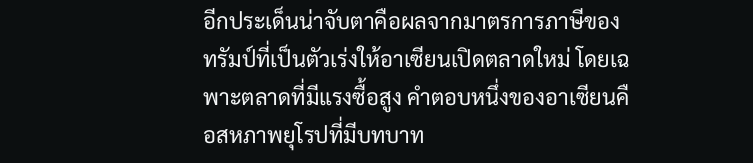อีกประเด็นน่าจับตาคือผลจากมาตรการภาษีของทรัมป์ที่เป็นตัวเร่งให้อาเซียนเปิดตลาดใหม่ โดยเฉพาะตลาดที่มีแรงซื้อสูง คำตอบหนึ่งของอาเซียนคือสหภาพยุโรปที่มีบทบาท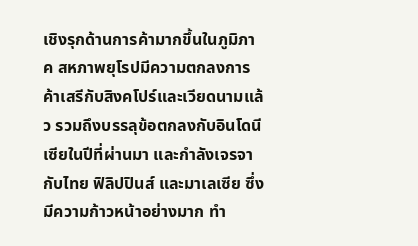เชิงรุกด้านการค้ามากขึ้นในภูมิภาค สหภาพยุโรปมีความตกลงการค้าเสรีกับสิงคโปร์และเวียดนามแล้ว รวมถึงบรรลุข้อตกลงกับอินโดนีเซียในปีที่ผ่านมา และกำลังเจรจากับไทย ฟิลิปปินส์ และมาเลเซีย ซึ่งมีความก้าวหน้าอย่างมาก ทำ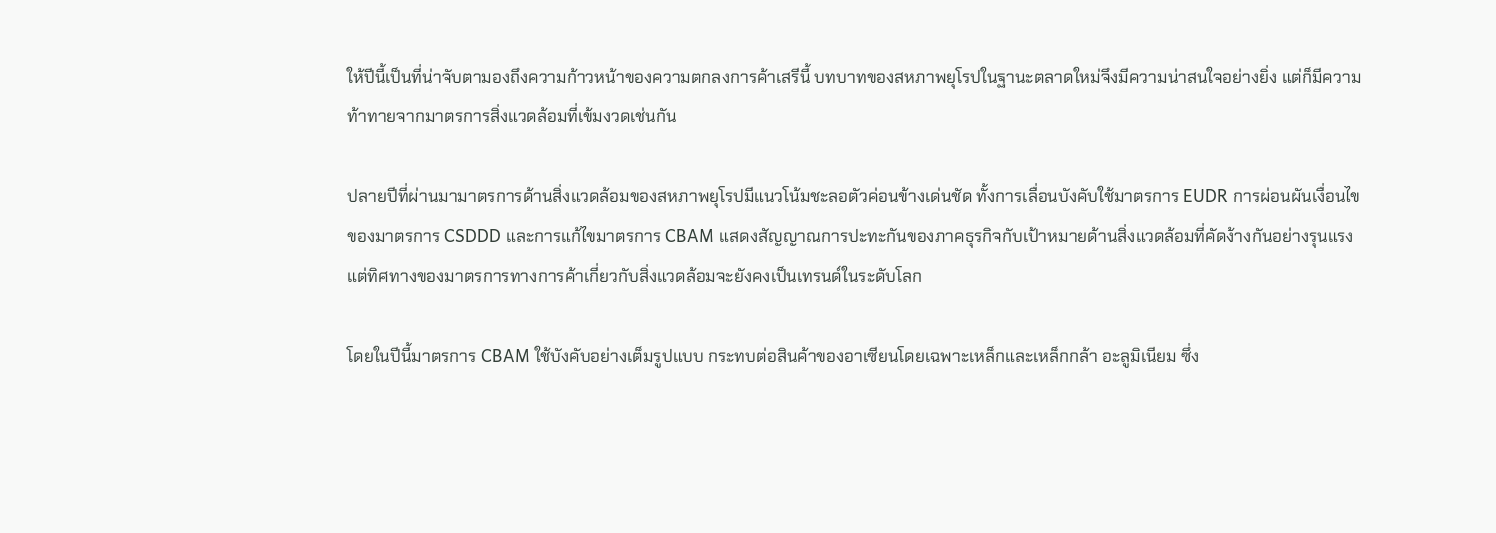ให้ปีนี้เป็นที่น่าจับตามองถึงความก้าวหน้าของความตกลงการค้าเสรีนี้ บทบาทของสหภาพยุโรปในฐานะตลาดใหม่จึงมีความน่าสนใจอย่างยิ่ง แต่ก็มีความท้าทายจากมาตรการสิ่งแวดล้อมที่เข้มงวดเช่นกัน

ปลายปีที่ผ่านมามาตรการด้านสิ่งแวดล้อมของสหภาพยุโรปมีแนวโน้มชะลอตัวค่อนข้างเด่นชัด ทั้งการเลื่อนบังคับใช้มาตรการ EUDR การผ่อนผันเงื่อนไขของมาตรการ CSDDD และการแก้ไขมาตรการ CBAM แสดงสัญญาณการปะทะกันของภาคธุรกิจกับเป้าหมายด้านสิ่งแวดล้อมที่คัดง้างกันอย่างรุนแรง แต่ทิศทางของมาตรการทางการค้าเกี่ยวกับสิ่งแวดล้อมจะยังคงเป็นเทรนด์ในระดับโลก

โดยในปีนี้มาตรการ CBAM ใช้บังคับอย่างเต็มรูปแบบ กระทบต่อสินค้าของอาเซียนโดยเฉพาะเหล็กและเหล็กกล้า อะลูมิเนียม ซึ่ง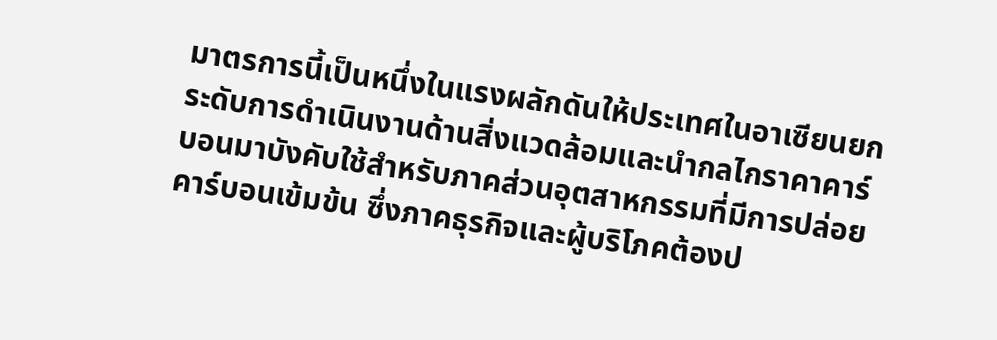มาตรการนี้เป็นหนึ่งในแรงผลักดันให้ประเทศในอาเซียนยกระดับการดำเนินงานด้านสิ่งแวดล้อมและนำกลไกราคาคาร์บอนมาบังคับใช้สำหรับภาคส่วนอุตสาหกรรมที่มีการปล่อยคาร์บอนเข้มข้น ซึ่งภาคธุรกิจและผู้บริโภคต้องป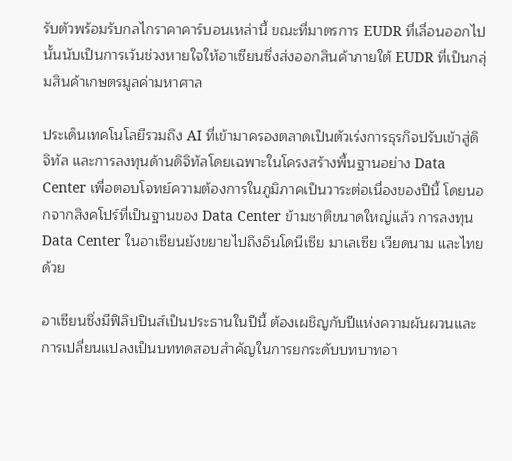รับตัวพร้อมรับกลไกราคาคาร์บอนเหล่านี้ ขณะที่มาตรการ EUDR ที่เลื่อนออกไปนั้นนับเป็นการเว้นช่วงหายใจให้อาเซียนซึ่งส่งออกสินค้าภายใต้ EUDR ที่เป็นกลุ่มสินค้าเกษตรมูลค่ามหาศาล

ประเด็นเทคโนโลยีรวมถึง AI ที่เข้ามาครองตลาดเป็นตัวเร่งการธุรกิจปรับเข้าสู่ดิจิทัล และการลงทุนด้านดิจิทัลโดยเฉพาะในโครงสร้างพื้นฐานอย่าง Data Center เพื่อตอบโจทย์ความต้องการในภูมิภาคเป็นวาระต่อเนื่องของปีนี้ โดยนอกจากสิงคโปร์ที่เป็นฐานของ Data Center ข้ามชาติขนาดใหญ่แล้ว การลงทุน Data Center ในอาเซียนยังขยายไปถึงอินโดนีเซีย มาเลเซีย เวียดนาม และไทยด้วย

อาเซียนซึ่งมีฟิลิปปินส์เป็นประธานในปีนี้ ต้องเผชิญกับปีแห่งความผันผวนและการเปลี่ยนแปลงเป็นบททดสอบสำคัญในการยกระดับบทบาทอา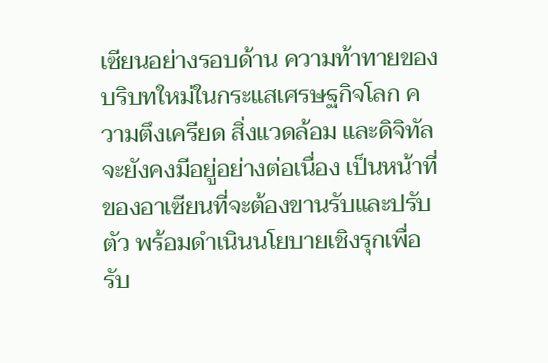เซียนอย่างรอบด้าน ความท้าทายของบริบทใหม่ในกระแสเศรษฐกิจโลก ความตึงเครียด สิ่งแวดล้อม และดิจิทัล จะยังคงมีอยู่อย่างต่อเนื่อง เป็นหน้าที่ของอาเซียนที่จะต้องขานรับและปรับตัว พร้อมดำเนินนโยบายเชิงรุกเพื่อรับ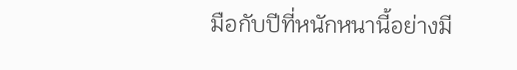มือกับปีที่หนักหนานี้อย่างมี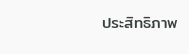ประสิทธิภาพ